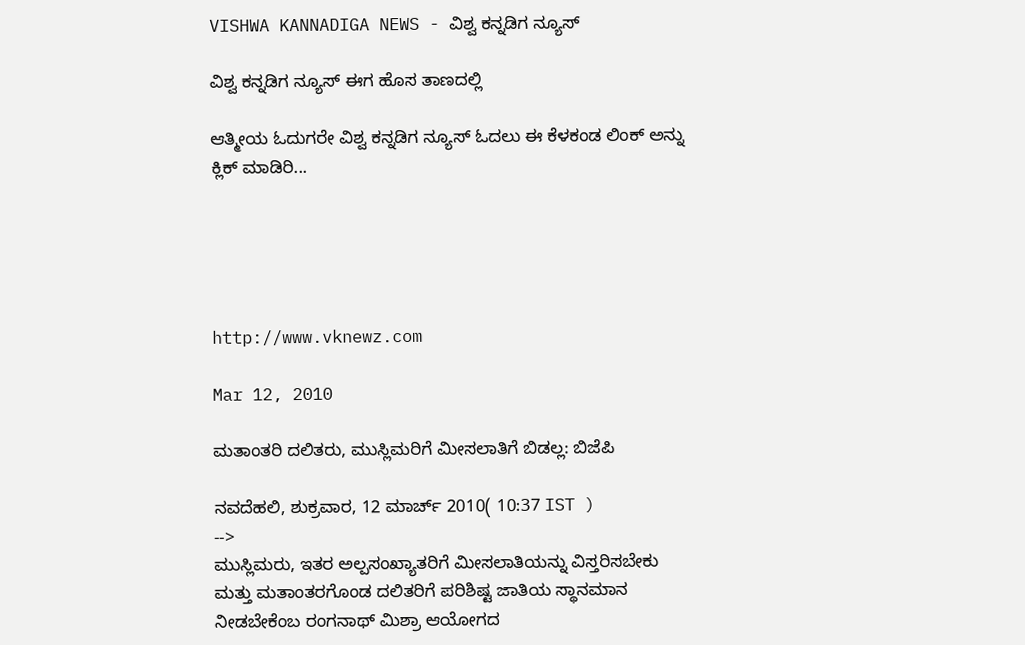VISHWA KANNADIGA NEWS - ವಿಶ್ವ ಕನ್ನಡಿಗ ನ್ಯೂಸ್

ವಿಶ್ವ ಕನ್ನಡಿಗ ನ್ಯೂಸ್ ಈಗ ಹೊಸ ತಾಣದಲ್ಲಿ

ಆತ್ಮೀಯ ಓದುಗರೇ ವಿಶ್ವ ಕನ್ನಡಿಗ ನ್ಯೂಸ್ ಓದಲು ಈ ಕೆಳಕಂಡ ಲಿಂಕ್ ಅನ್ನು ಕ್ಲಿಕ್ ಮಾಡಿರಿ...





http://www.vknewz.com

Mar 12, 2010

ಮತಾಂತರಿ ದಲಿತರು, ಮುಸ್ಲಿಮರಿಗೆ ಮೀಸಲಾತಿಗೆ ಬಿಡಲ್ಲ: ಬಿಜೆಪಿ

ನವದೆಹಲಿ, ಶುಕ್ರವಾರ, 12 ಮಾರ್ಚ್ 2010( 10:37 IST )
-->
ಮುಸ್ಲಿಮರು, ಇತರ ಅಲ್ಪಸಂಖ್ಯಾತರಿಗೆ ಮೀಸಲಾತಿಯನ್ನು ವಿಸ್ತರಿಸಬೇಕು ಮತ್ತು ಮತಾಂತರಗೊಂಡ ದಲಿತರಿಗೆ ಪರಿಶಿಷ್ಟ ಜಾತಿಯ ಸ್ಥಾನಮಾನ ನೀಡಬೇಕೆಂಬ ರಂಗನಾಥ್ ಮಿಶ್ರಾ ಆಯೋಗದ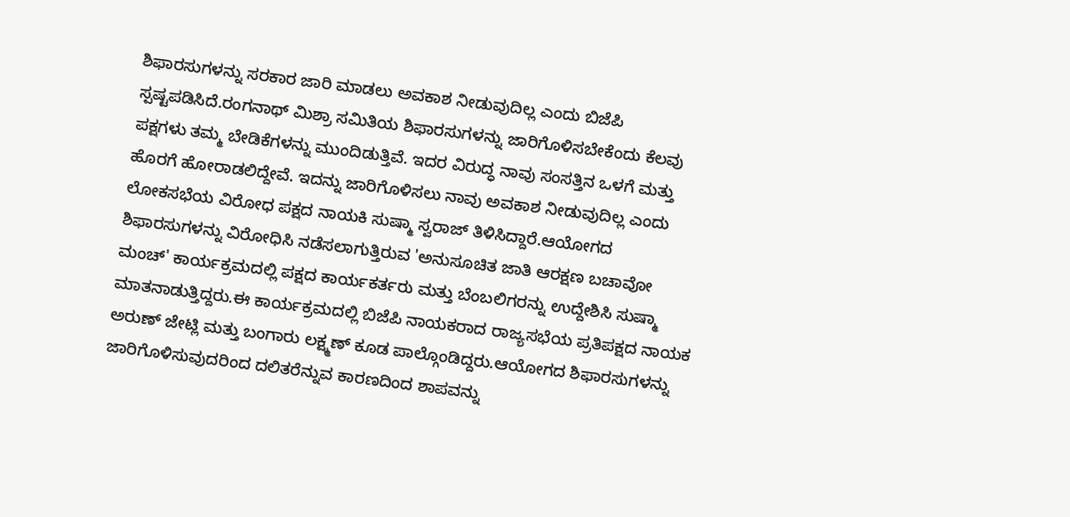ಶಿಫಾರಸುಗಳನ್ನು ಸರಕಾರ ಜಾರಿ ಮಾಡಲು ಅವಕಾಶ ನೀಡುವುದಿಲ್ಲ ಎಂದು ಬಿಜೆಪಿ ಸ್ಪಷ್ಟಪಡಿಸಿದೆ.ರಂಗನಾಥ್ ಮಿಶ್ರಾ ಸಮಿತಿಯ ಶಿಫಾರಸುಗಳನ್ನು ಜಾರಿಗೊಳಿಸಬೇಕೆಂದು ಕೆಲವು ಪಕ್ಷಗಳು ತಮ್ಮ ಬೇಡಿಕೆಗಳನ್ನು ಮುಂದಿಡುತ್ತಿವೆ. ಇದರ ವಿರುದ್ಧ ನಾವು ಸಂಸತ್ತಿನ ಒಳಗೆ ಮತ್ತು ಹೊರಗೆ ಹೋರಾಡಲಿದ್ದೇವೆ. ಇದನ್ನು ಜಾರಿಗೊಳಿಸಲು ನಾವು ಅವಕಾಶ ನೀಡುವುದಿಲ್ಲ ಎಂದು ಲೋಕಸಭೆಯ ವಿರೋಧ ಪಕ್ಷದ ನಾಯಕಿ ಸುಷ್ಮಾ ಸ್ವರಾಜ್ ತಿಳಿಸಿದ್ದಾರೆ.ಆಯೋಗದ ಶಿಫಾರಸುಗಳನ್ನು ವಿರೋಧಿಸಿ ನಡೆಸಲಾಗುತ್ತಿರುವ 'ಅನುಸೂಚಿತ ಜಾತಿ ಆರಕ್ಷಣ ಬಚಾವೋ ಮಂಚ್' ಕಾರ್ಯಕ್ರಮದಲ್ಲಿ ಪಕ್ಷದ ಕಾರ್ಯಕರ್ತರು ಮತ್ತು ಬೆಂಬಲಿಗರನ್ನು ಉದ್ದೇಶಿಸಿ ಸುಷ್ಮಾ ಮಾತನಾಡುತ್ತಿದ್ದರು.ಈ ಕಾರ್ಯಕ್ರಮದಲ್ಲಿ ಬಿಜೆಪಿ ನಾಯಕರಾದ ರಾಜ್ಯಸಭೆಯ ಪ್ರತಿಪಕ್ಷದ ನಾಯಕ ಅರುಣ್ ಜೇಟ್ಲಿ ಮತ್ತು ಬಂಗಾರು ಲಕ್ಷ್ಮಣ್ ಕೂಡ ಪಾಲ್ಗೊಂಡಿದ್ದರು.ಆಯೋಗದ ಶಿಫಾರಸುಗಳನ್ನು ಜಾರಿಗೊಳಿಸುವುದರಿಂದ ದಲಿತರೆನ್ನುವ ಕಾರಣದಿಂದ ಶಾಪವನ್ನು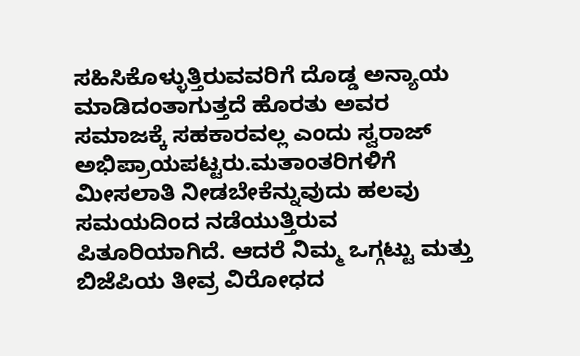ಸಹಿಸಿಕೊಳ್ಳುತ್ತಿರುವವರಿಗೆ ದೊಡ್ಡ ಅನ್ಯಾಯ ಮಾಡಿದಂತಾಗುತ್ತದೆ ಹೊರತು ಅವರ ಸಮಾಜಕ್ಕೆ ಸಹಕಾರವಲ್ಲ ಎಂದು ಸ್ವರಾಜ್ ಅಭಿಪ್ರಾಯಪಟ್ಟರು.ಮತಾಂತರಿಗಳಿಗೆ ಮೀಸಲಾತಿ ನೀಡಬೇಕೆನ್ನುವುದು ಹಲವು ಸಮಯದಿಂದ ನಡೆಯುತ್ತಿರುವ ಪಿತೂರಿಯಾಗಿದೆ. ಆದರೆ ನಿಮ್ಮ ಒಗ್ಗಟ್ಟು ಮತ್ತು ಬಿಜೆಪಿಯ ತೀವ್ರ ವಿರೋಧದ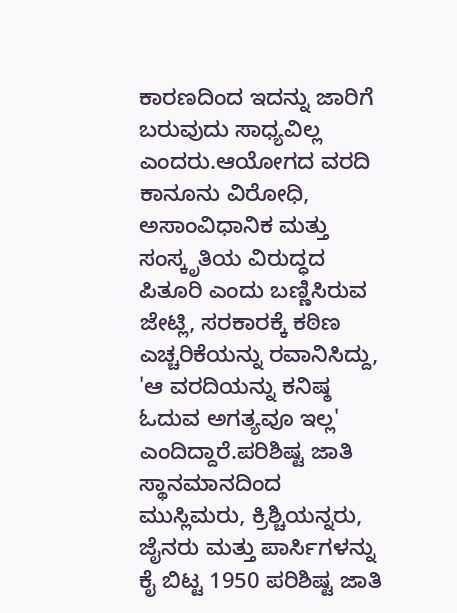ಕಾರಣದಿಂದ ಇದನ್ನು ಜಾರಿಗೆ ಬರುವುದು ಸಾಧ್ಯವಿಲ್ಲ ಎಂದರು.ಆಯೋಗದ ವರದಿ ಕಾನೂನು ವಿರೋಧಿ, ಅಸಾಂವಿಧಾನಿಕ ಮತ್ತು ಸಂಸ್ಕೃತಿಯ ವಿರುದ್ಧದ ಪಿತೂರಿ ಎಂದು ಬಣ್ಣಿಸಿರುವ ಜೇಟ್ಲಿ, ಸರಕಾರಕ್ಕೆ ಕಠಿಣ ಎಚ್ಚರಿಕೆಯನ್ನು ರವಾನಿಸಿದ್ದು, 'ಆ ವರದಿಯನ್ನು ಕನಿಷ್ಠ ಓದುವ ಅಗತ್ಯವೂ ಇಲ್ಲ' ಎಂದಿದ್ದಾರೆ.ಪರಿಶಿಷ್ಟ ಜಾತಿ ಸ್ಥಾನಮಾನದಿಂದ ಮುಸ್ಲಿಮರು, ಕ್ರಿಶ್ಚಿಯನ್ನರು, ಜೈನರು ಮತ್ತು ಪಾರ್ಸಿಗಳನ್ನು ಕೈ ಬಿಟ್ಟ 1950 ಪರಿಶಿಷ್ಟ ಜಾತಿ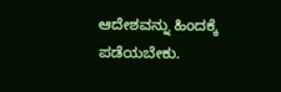ಆದೇಶವನ್ನು ಹಿಂದಕ್ಕೆ ಪಡೆಯಬೇಕು.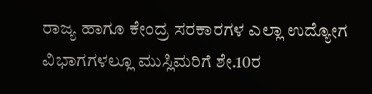ರಾಜ್ಯ ಹಾಗೂ ಕೇಂದ್ರ ಸರಕಾರಗಳ ಎಲ್ಲಾ ಉದ್ಯೋಗ ವಿಭಾಗಗಳಲ್ಲೂ ಮುಸ್ಲಿಮರಿಗೆ ಶೇ.10ರ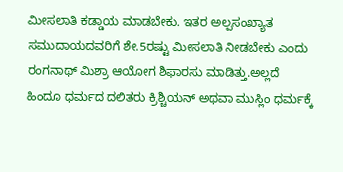ಮೀಸಲಾತಿ ಕಡ್ಡಾಯ ಮಾಡಬೇಕು. ಇತರ ಅಲ್ಪಸಂಖ್ಯಾತ ಸಮುದಾಯದವರಿಗೆ ಶೇ.5ರಷ್ಟು ಮೀಸಲಾತಿ ನೀಡಬೇಕು ಎಂದು ರಂಗನಾಥ್ ಮಿಶ್ರಾ ಆಯೋಗ ಶಿಫಾರಸು ಮಾಡಿತ್ತು.ಅಲ್ಲದೆ ಹಿಂದೂ ಧರ್ಮದ ದಲಿತರು ಕ್ರಿಶ್ಚಿಯನ್ ಅಥವಾ ಮುಸ್ಲಿಂ ಧರ್ಮಕ್ಕೆ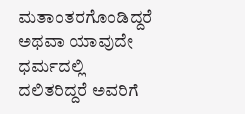ಮತಾಂತರಗೊಂಡಿದ್ದರೆ ಅಥವಾ ಯಾವುದೇ ಧರ್ಮದಲ್ಲಿ ದಲಿತರಿದ್ದರೆ ಅವರಿಗೆ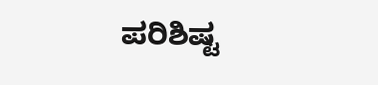ಪರಿಶಿಷ್ಟ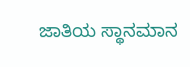ಜಾತಿಯ ಸ್ಥಾನಮಾನ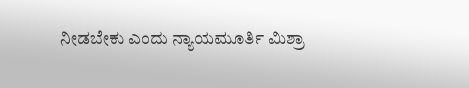ನೀಡಬೇಕು ಎಂದು ನ್ಯಾಯಮೂರ್ತಿ ಮಿಶ್ರಾ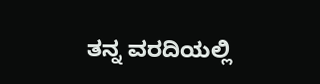ತನ್ನ ವರದಿಯಲ್ಲಿ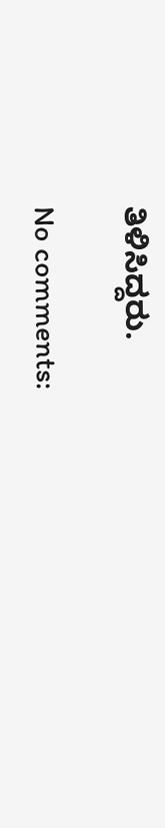ತಿಳಿಸಿದ್ದರು.

No comments: